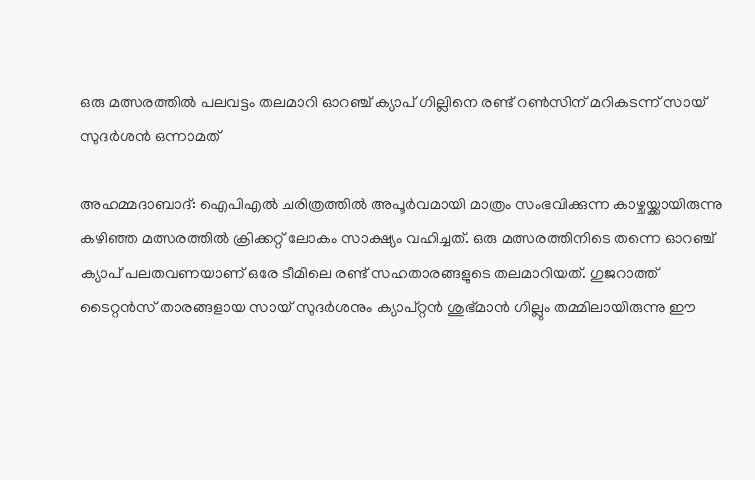ഒരു മത്സരത്തില്‍ പലവട്ടം തലമാറി ഓറഞ്ച് ക്യാപ് ഗില്ലിനെ രണ്ട് റണ്‍സിന് മറികടന്ന് സായ് സുദര്‍ശന്‍ ഒന്നാമത്

അഹമ്മദാബാദ്: ഐപിഎല്‍ ചരിത്രത്തില്‍ അപൂര്‍വമായി മാത്രം സംഭവിക്കുന്ന കാഴ്ചയ്ക്കായിരുന്നു കഴിഞ്ഞ മത്സരത്തില്‍ ക്രിക്കറ്റ് ലോകം സാക്ഷ്യം വഹിച്ചത്. ഒരു മത്സരത്തിനിടെ തന്നെ ഓറഞ്ച് ക്യാപ് പലതവണയാണ് ഒരേ ടീമിലെ രണ്ട് സഹതാരങ്ങളുടെ തലമാറിയത്. ഗുജറാത്ത് ടൈറ്റന്‍സ് താരങ്ങളായ സായ് സുദര്‍ശനും ക്യാപ്റ്റന്‍ ശുഭ്മാന്‍ ഗില്ലും തമ്മിലായിരുന്നു ഈ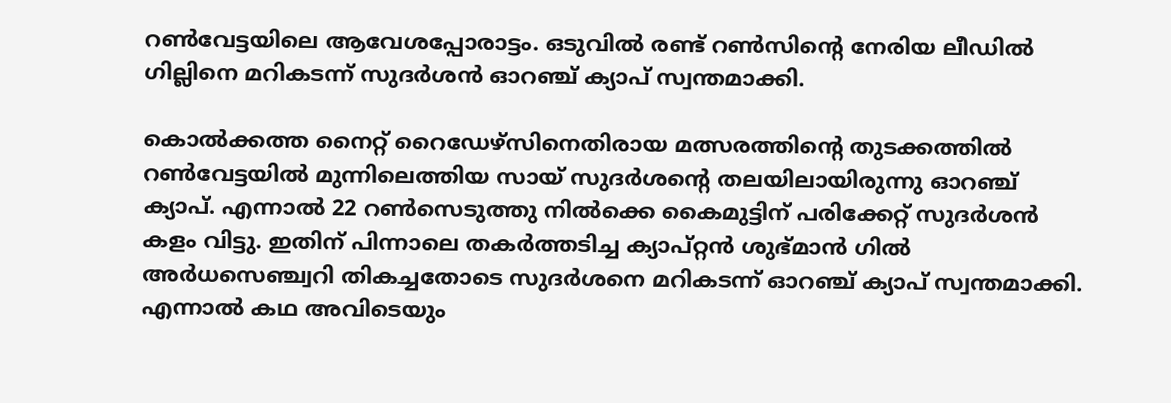റണ്‍വേട്ടയിലെ ആവേശപ്പോരാട്ടം. ഒടുവില്‍ രണ്ട് റണ്‍സിന്റെ നേരിയ ലീഡില്‍ ഗില്ലിനെ മറികടന്ന് സുദര്‍ശന്‍ ഓറഞ്ച് ക്യാപ് സ്വന്തമാക്കി.

കൊല്‍ക്കത്ത നൈറ്റ് റൈഡേഴ്‌സിനെതിരായ മത്സരത്തിന്റെ തുടക്കത്തില്‍ റണ്‍വേട്ടയില്‍ മുന്നിലെത്തിയ സായ് സുദര്‍ശന്റെ തലയിലായിരുന്നു ഓറഞ്ച് ക്യാപ്. എന്നാല്‍ 22 റണ്‍സെടുത്തു നില്‍ക്കെ കൈമുട്ടിന് പരിക്കേറ്റ് സുദര്‍ശന്‍ കളം വിട്ടു. ഇതിന് പിന്നാലെ തകര്‍ത്തടിച്ച ക്യാപ്റ്റന്‍ ശുഭ്മാന്‍ ഗില്‍ അര്‍ധസെഞ്ച്വറി തികച്ചതോടെ സുദര്‍ശനെ മറികടന്ന് ഓറഞ്ച് ക്യാപ് സ്വന്തമാക്കി. എന്നാല്‍ കഥ അവിടെയും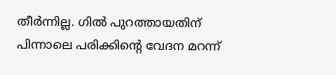തീര്‍ന്നില്ല. ഗില്‍ പുറത്തായതിന് പിന്നാലെ പരിക്കിന്റെ വേദന മറന്ന്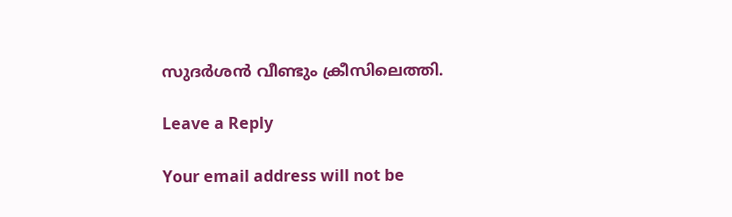സുദര്‍ശന്‍ വീണ്ടും ക്രീസിലെത്തി.

Leave a Reply

Your email address will not be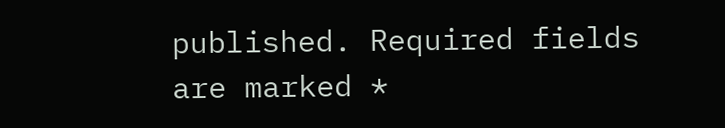published. Required fields are marked *